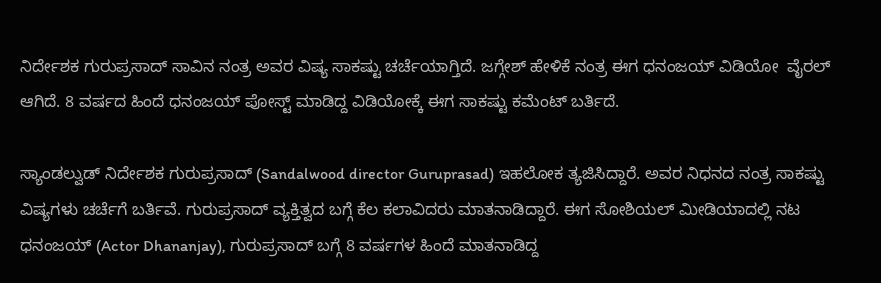ನಿರ್ದೇಶಕ ಗುರುಪ್ರಸಾದ್ ಸಾವಿನ ನಂತ್ರ ಅವರ ವಿಷ್ಯ ಸಾಕಷ್ಟು ಚರ್ಚೆಯಾಗ್ತಿದೆ. ಜಗ್ಗೇಶ್ ಹೇಳಿಕೆ ನಂತ್ರ ಈಗ ಧನಂಜಯ್ ವಿಡಿಯೋ  ವೈರಲ್ ಆಗಿದೆ. 8 ವರ್ಷದ ಹಿಂದೆ ಧನಂಜಯ್ ಪೋಸ್ಟ್ ಮಾಡಿದ್ದ ವಿಡಿಯೋಕ್ಕೆ ಈಗ ಸಾಕಷ್ಟು ಕಮೆಂಟ್ ಬರ್ತಿದೆ.

ಸ್ಯಾಂಡಲ್ವುಡ್ ನಿರ್ದೇಶಕ ಗುರುಪ್ರಸಾದ್ (Sandalwood director Guruprasad) ಇಹಲೋಕ ತ್ಯಜಿಸಿದ್ದಾರೆ. ಅವರ ನಿಧನದ ನಂತ್ರ ಸಾಕಷ್ಟು ವಿಷ್ಯಗಳು ಚರ್ಚೆಗೆ ಬರ್ತಿವೆ. ಗುರುಪ್ರಸಾದ್ ವ್ಯಕ್ತಿತ್ವದ ಬಗ್ಗೆ ಕೆಲ ಕಲಾವಿದರು ಮಾತನಾಡಿದ್ದಾರೆ. ಈಗ ಸೋಶಿಯಲ್ ಮೀಡಿಯಾದಲ್ಲಿ ನಟ ಧನಂಜಯ್ (Actor Dhananjay), ಗುರುಪ್ರಸಾದ್ ಬಗ್ಗೆ 8 ವರ್ಷಗಳ ಹಿಂದೆ ಮಾತನಾಡಿದ್ದ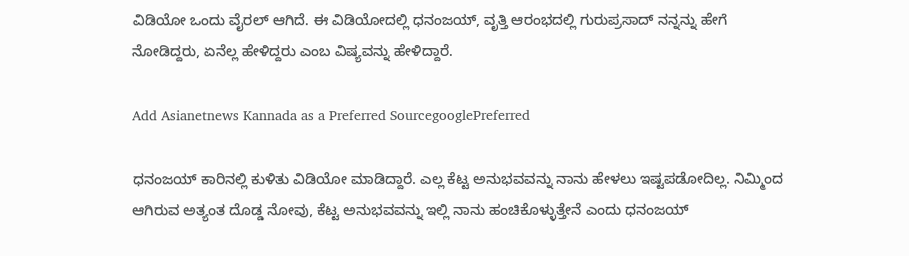ವಿಡಿಯೋ ಒಂದು ವೈರಲ್ ಆಗಿದೆ. ಈ ವಿಡಿಯೋದಲ್ಲಿ ಧನಂಜಯ್, ವೃತ್ತಿ ಆರಂಭದಲ್ಲಿ ಗುರುಪ್ರಸಾದ್ ನನ್ನನ್ನು ಹೇಗೆ ನೋಡಿದ್ದರು, ಏನೆಲ್ಲ ಹೇಳಿದ್ದರು ಎಂಬ ವಿಷ್ಯವನ್ನು ಹೇಳಿದ್ದಾರೆ.

Add Asianetnews Kannada as a Preferred SourcegooglePreferred

ಧನಂಜಯ್ ಕಾರಿನಲ್ಲಿ ಕುಳಿತು ವಿಡಿಯೋ ಮಾಡಿದ್ದಾರೆ. ಎಲ್ಲ ಕೆಟ್ಟ ಅನುಭವವನ್ನು ನಾನು ಹೇಳಲು ಇಷ್ಟಪಡೋದಿಲ್ಲ. ನಿಮ್ಮಿಂದ ಆಗಿರುವ ಅತ್ಯಂತ ದೊಡ್ಡ ನೋವು, ಕೆಟ್ಟ ಅನುಭವವನ್ನು ಇಲ್ಲಿ ನಾನು ಹಂಚಿಕೊಳ್ಳುತ್ತೇನೆ ಎಂದು ಧನಂಜಯ್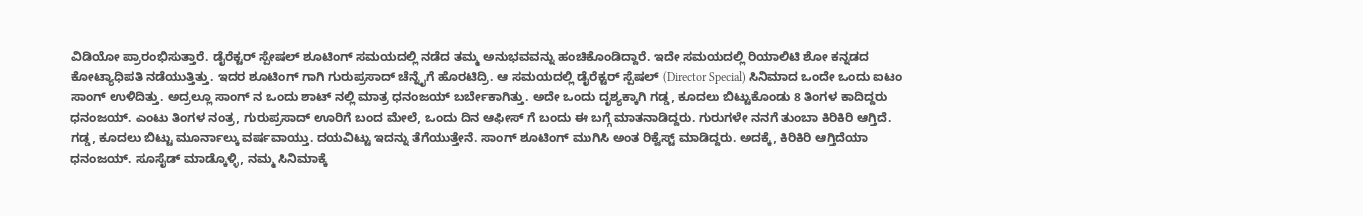ವಿಡಿಯೋ ಪ್ರಾರಂಭಿಸುತ್ತಾರೆ. ಡೈರೆಕ್ಟರ್ ಸ್ಪೇಷಲ್ ಶೂಟಿಂಗ್ ಸಮಯದಲ್ಲಿ ನಡೆದ ತಮ್ಮ ಅನುಭವವನ್ನು ಹಂಚಿಕೊಂಡಿದ್ದಾರೆ. ಇದೇ ಸಮಯದಲ್ಲಿ ರಿಯಾಲಿಟಿ ಶೋ ಕನ್ನಡದ ಕೋಟ್ಯಾಧಿಪತಿ ನಡೆಯುತ್ತಿತ್ತು. ಇದರ ಶೂಟಿಂಗ್ ಗಾಗಿ ಗುರುಪ್ರಸಾದ್ ಚೆನ್ನೈಗೆ ಹೊರಟಿದ್ರಿ. ಆ ಸಮಯದಲ್ಲಿ ಡೈರೆಕ್ಟರ್ ಸ್ಪೆಷಲ್ (Director Special) ಸಿನಿಮಾದ ಒಂದೇ ಒಂದು ಐಟಂ ಸಾಂಗ್ ಉಳಿದಿತ್ತು. ಅದ್ರಲ್ಲೂ ಸಾಂಗ್ ನ ಒಂದು ಶಾಟ್ ನಲ್ಲಿ ಮಾತ್ರ ಧನಂಜಯ್ ಬರ್ಬೇಕಾಗಿತ್ತು. ಅದೇ ಒಂದು ದೃಶ್ಯಕ್ಕಾಗಿ ಗಡ್ಡ, ಕೂದಲು ಬಿಟ್ಟುಕೊಂಡು 8 ತಿಂಗಳ ಕಾದಿದ್ದರು ಧನಂಜಯ್. ಎಂಟು ತಿಂಗಳ ನಂತ್ರ, ಗುರುಪ್ರಸಾದ್ ಊರಿಗೆ ಬಂದ ಮೇಲೆ, ಒಂದು ದಿನ ಆಫೀಸ್ ಗೆ ಬಂದು ಈ ಬಗ್ಗೆ ಮಾತನಾಡಿದ್ದರು. ಗುರುಗಳೇ ನನಗೆ ತುಂಬಾ ಕಿರಿಕಿರಿ ಆಗ್ತಿದೆ. ಗಡ್ಡ, ಕೂದಲು ಬಿಟ್ಟು ಮೂರ್ನಾಲ್ಕು ವರ್ಷವಾಯ್ತು. ದಯವಿಟ್ಟು ಇದನ್ನು ತೆಗೆಯುತ್ತೇನೆ. ಸಾಂಗ್ ಶೂಟಿಂಗ್ ಮುಗಿಸಿ ಅಂತ ರಿಕ್ವೆಸ್ಟ್ ಮಾಡಿದ್ದರು. ಅದಕ್ಕೆ, ಕಿರಿಕಿರಿ ಆಗ್ತಿದೆಯಾ ಧನಂಜಯ್. ಸೂಸೈಡ್ ಮಾಡ್ಕೊಳ್ಳಿ, ನಮ್ಮ ಸಿನಿಮಾಕ್ಕೆ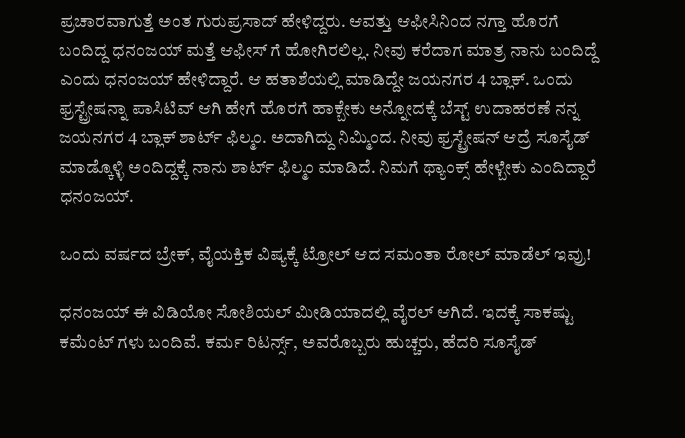ಪ್ರಚಾರವಾಗುತ್ತೆ ಅಂತ ಗುರುಪ್ರಸಾದ್ ಹೇಳಿದ್ದರು. ಆವತ್ತು ಆಫೀಸಿನಿಂದ ನಗ್ತಾ ಹೊರಗೆ ಬಂದಿದ್ದ ಧನಂಜಯ್ ಮತ್ತೆ ಆಫೀಸ್ ಗೆ ಹೋಗಿರಲಿಲ್ಲ. ನೀವು ಕರೆದಾಗ ಮಾತ್ರ ನಾನು ಬಂದಿದ್ದೆ ಎಂದು ಧನಂಜಯ್ ಹೇಳಿದ್ದಾರೆ. ಆ ಹತಾಶೆಯಲ್ಲಿ ಮಾಡಿದ್ದೇ ಜಯನಗರ 4 ಬ್ಲಾಕ್. ಒಂದು ಫ್ರಸ್ಟ್ರೇಷನ್ನಾ ಪಾಸಿಟಿವ್ ಆಗಿ ಹೇಗೆ ಹೊರಗೆ ಹಾಕ್ಬೇಕು ಅನ್ನೋದಕ್ಕೆ ಬೆಸ್ಟ್ ಉದಾಹರಣೆ ನನ್ನ ಜಯನಗರ 4 ಬ್ಲಾಕ್ ಶಾರ್ಟ್ ಫಿಲ್ಮಂ. ಅದಾಗಿದ್ದು ನಿಮ್ಮಿಂದ. ನೀವು ಫ್ರಸ್ಟ್ರೇಷನ್ ಆದ್ರೆ ಸೂಸೈಡ್ ಮಾಡ್ಕೊಳ್ಳಿ ಅಂದಿದ್ದಕ್ಕೆ ನಾನು ಶಾರ್ಟ್ ಫಿಲ್ಮಂ ಮಾಡಿದೆ. ನಿಮಗೆ ಥ್ಯಾಂಕ್ಸ್ ಹೇಳ್ಬೇಕು ಎಂದಿದ್ದಾರೆ ಧನಂಜಯ್.

ಒಂದು ವರ್ಷದ ಬ್ರೇಕ್‌, ವೈಯಕ್ತಿಕ ವಿಷ್ಯಕ್ಕೆ ಟ್ರೋಲ್‌ ಆದ ಸಮಂತಾ ರೋಲ್ ಮಾಡೆಲ್ ಇವ್ರು!

ಧನಂಜಯ್ ಈ ವಿಡಿಯೋ ಸೋಶಿಯಲ್ ಮೀಡಿಯಾದಲ್ಲಿ ವೈರಲ್ ಆಗಿದೆ. ಇದಕ್ಕೆ ಸಾಕಷ್ಟು ಕಮೆಂಟ್ ಗಳು ಬಂದಿವೆ. ಕರ್ಮ ರಿಟರ್ನ್ಸ್, ಅವರೊಬ್ಬರು ಹುಚ್ಚರು, ಹೆದರಿ ಸೂಸೈಡ್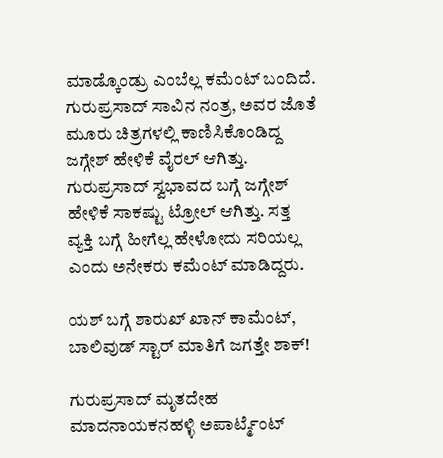ಮಾಡ್ಕೊಂಡ್ರು ಎಂಬೆಲ್ಲ ಕಮೆಂಟ್ ಬಂದಿದೆ. ಗುರುಪ್ರಸಾದ್ ಸಾವಿನ ನಂತ್ರ, ಅವರ ಜೊತೆ ಮೂರು ಚಿತ್ರಗಳಲ್ಲಿ ಕಾಣಿಸಿಕೊಂಡಿದ್ದ ಜಗ್ಗೇಶ್ ಹೇಳಿಕೆ ವೈರಲ್ ಆಗಿತ್ತು. ಗುರುಪ್ರಸಾದ್ ಸ್ವಭಾವದ ಬಗ್ಗೆ ಜಗ್ಗೇಶ್ ಹೇಳಿಕೆ ಸಾಕಷ್ಟು ಟ್ರೋಲ್ ಆಗಿತ್ತು. ಸತ್ತ ವ್ಯಕ್ತಿ ಬಗ್ಗೆ ಹೀಗೆಲ್ಲ ಹೇಳೋದು ಸರಿಯಲ್ಲ ಎಂದು ಅನೇಕರು ಕಮೆಂಟ್ ಮಾಡಿದ್ದರು.

ಯಶ್ ಬಗ್ಗೆ ಶಾರುಖ್‌ ಖಾನ್ ಕಾಮೆಂಟ್, ಬಾಲಿವುಡ್ ಸ್ಟಾರ್ ಮಾತಿಗೆ ಜಗತ್ತೇ ಶಾಕ್!

ಗುರುಪ್ರಸಾದ್ ಮೃತದೇಹ ಮಾದನಾಯಕನಹಳ್ಳಿ ಅಪಾರ್ಟ್ಮೆಂಟ್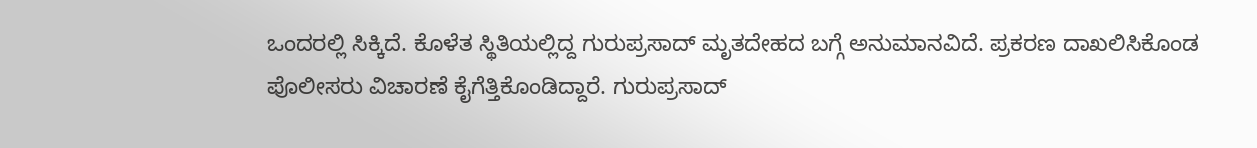ಒಂದರಲ್ಲಿ ಸಿಕ್ಕಿದೆ. ಕೊಳೆತ ಸ್ಥಿತಿಯಲ್ಲಿದ್ದ ಗುರುಪ್ರಸಾದ್ ಮೃತದೇಹದ ಬಗ್ಗೆ ಅನುಮಾನವಿದೆ. ಪ್ರಕರಣ ದಾಖಲಿಸಿಕೊಂಡ ಪೊಲೀಸರು ವಿಚಾರಣೆ ಕೈಗೆತ್ತಿಕೊಂಡಿದ್ದಾರೆ. ಗುರುಪ್ರಸಾದ್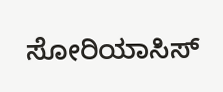ಸೋರಿಯಾಸಿಸ್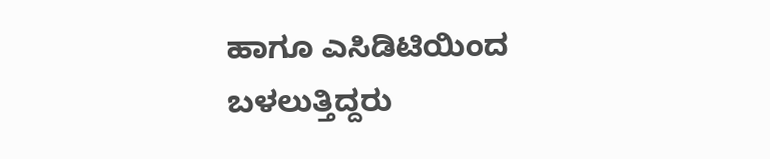ಹಾಗೂ ಎಸಿಡಿಟಿಯಿಂದ ಬಳಲುತ್ತಿದ್ದರು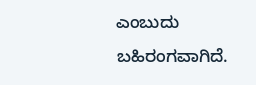ಎಂಬುದು ಬಹಿರಂಗವಾಗಿದೆ.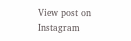View post on Instagram